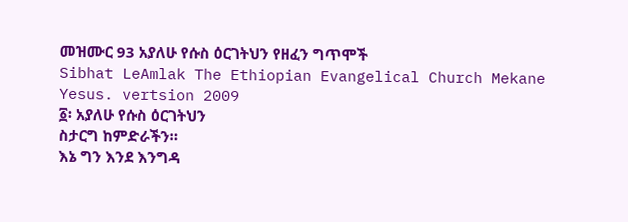መዝሙር 93 አያለሁ የሱስ ዕርገትህን የዘፈን ግጥሞች
Sibhat LeAmlak The Ethiopian Evangelical Church Mekane Yesus. vertsion 2009
፩፡ አያለሁ የሱስ ዕርገትህን
ስታርግ ከምድራችን።
እኔ ግን እንደ እንግዳ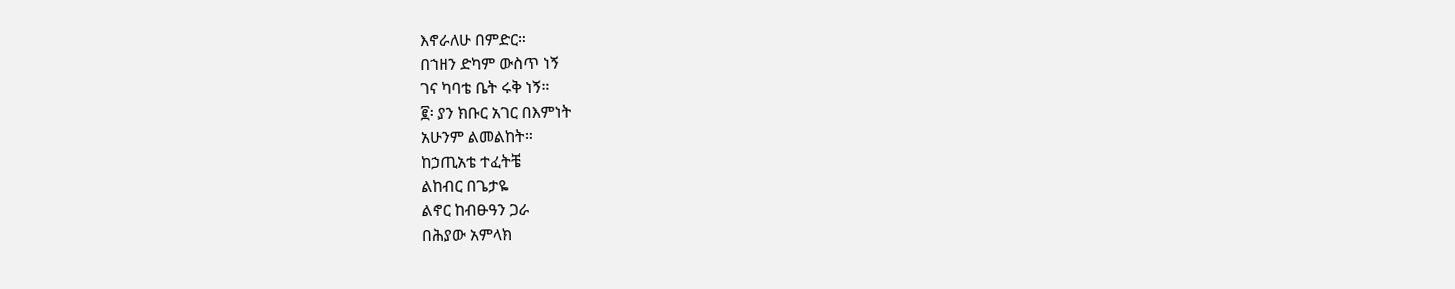እኖራለሁ በምድር።
በኀዘን ድካም ውስጥ ነኝ
ገና ካባቴ ቤት ሩቅ ነኝ።
፪፡ ያን ክቡር አገር በእምነት
አሁንም ልመልከት።
ከኃጢአቴ ተፈትቼ
ልከብር በጌታዬ
ልኖር ከብፁዓን ጋራ
በሕያው አምላክ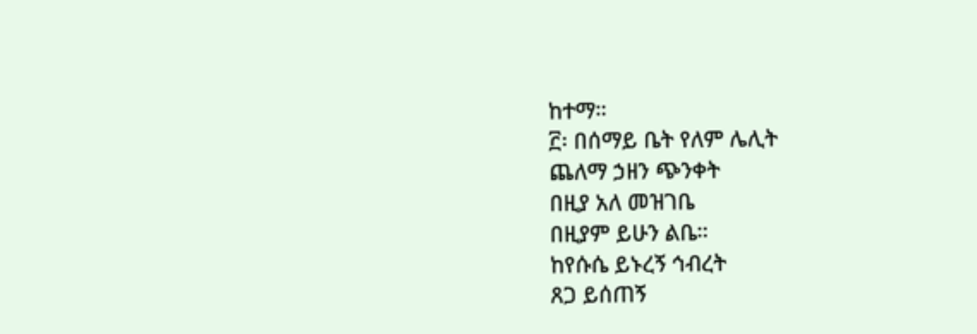ከተማ።
፫፡ በሰማይ ቤት የለም ሌሊት
ጨለማ ኃዘን ጭንቀት
በዚያ አለ መዝገቤ
በዚያም ይሁን ልቤ።
ከየሱሴ ይኑረኝ ኅብረት
ጸጋ ይሰጠኝ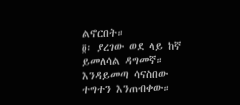ልኖርበት።
፬፡ ያረገው ወደ ላይ ከኛ
ይመለሳል ዳግመኛ።
እንዳይመጣ ሳናስበው
ተግተን እንጠብቀው።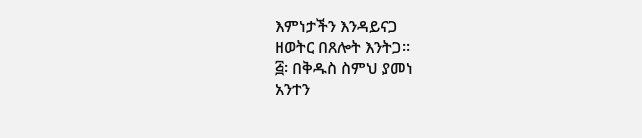እምነታችን እንዳይናጋ
ዘወትር በጸሎት እንትጋ።
፭፡ በቅዱስ ስምህ ያመነ
አንተን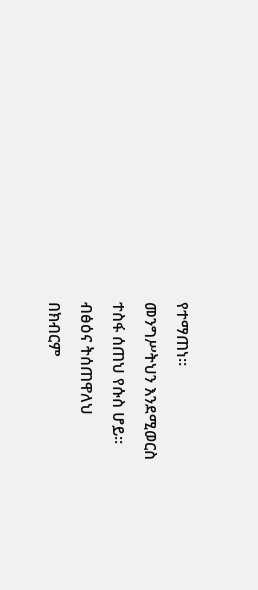የተማጠነ።
መንግሥትህን እንደሚወርስ
ተስፋ ሰጠህ የሱስ ሆይ።
ብፅዕና ትሰጠዋለህ
በክብርም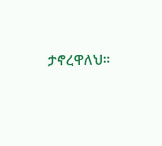ታኖረዋለህ።